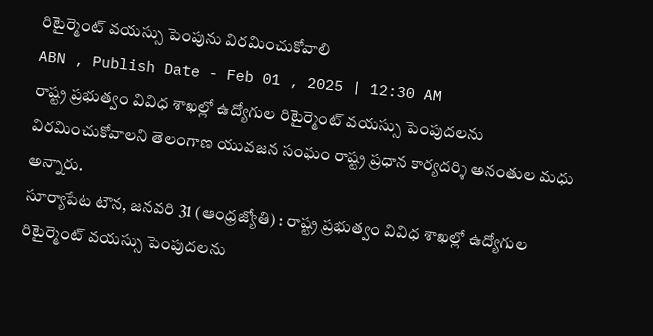రిటైర్మెంట్ వయస్సు పెంపును విరమించుకోవాలి
ABN , Publish Date - Feb 01 , 2025 | 12:30 AM
రాష్ట్ర ప్రభుత్వం వివిధ శాఖల్లో ఉద్యోగుల రిటైర్మెంట్ వయస్సు పెంపుదలను విరమించుకోవాలని తెలంగాణ యువజన సంఘం రాష్ట్ర ప్రధాన కార్యదర్శి అనంతుల మధు అన్నారు.
సూర్యాపేట టౌన, జనవరి 31 (ఆంధ్రజ్యోతి) : రాష్ట్ర ప్రభుత్వం వివిధ శాఖల్లో ఉద్యోగుల రిటైర్మెంట్ వయస్సు పెంపుదలను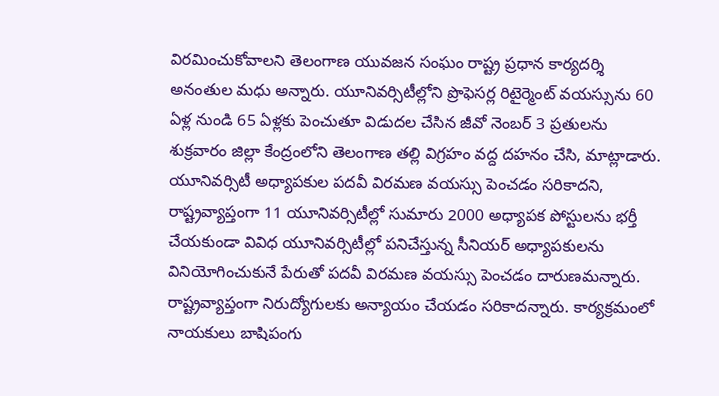విరమించుకోవాలని తెలంగాణ యువజన సంఘం రాష్ట్ర ప్రధాన కార్యదర్శి అనంతుల మధు అన్నారు. యూనివర్సిటీల్లోని ప్రొఫెసర్ల రిటైర్మెంట్ వయస్సును 60 ఏళ్ల నుండి 65 ఏళ్లకు పెంచుతూ విడుదల చేసిన జీవో నెంబర్ 3 ప్రతులను శుక్రవారం జిల్లా కేంద్రంలోని తెలంగాణ తల్లి విగ్రహం వద్ద దహనం చేసి, మాట్లాడారు. యూనివర్సిటీ అధ్యాపకుల పదవీ విరమణ వయస్సు పెంచడం సరికాదని, రాష్ట్రవ్యాప్తంగా 11 యూనివర్సిటీల్లో సుమారు 2000 అధ్యాపక పోస్టులను భర్తీ చేయకుండా వివిధ యూనివర్సిటీల్లో పనిచేస్తున్న సీనియర్ అధ్యాపకులను వినియోగించుకునే పేరుతో పదవీ విరమణ వయస్సు పెంచడం దారుణమన్నారు. రాష్ట్రవ్యాప్తంగా నిరుద్యోగులకు అన్యాయం చేయడం సరికాదన్నారు. కార్యక్రమంలో నాయకులు బాషిపంగు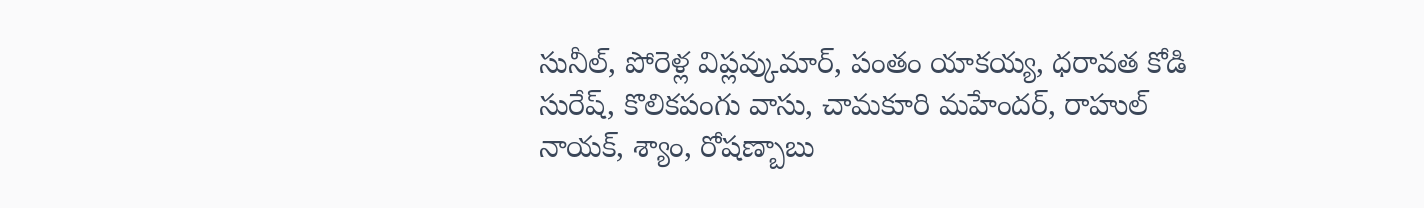సునీల్, పోరెళ్ల విప్లవ్కుమార్, పంతం యాకయ్య, ధరావత కోడి సురేష్, కొలికపంగు వాసు, చామకూరి మహేందర్, రాహుల్ నాయక్, శ్యాం, రోషణ్బాబు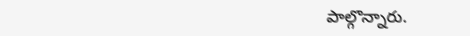పాల్గొన్నారు.